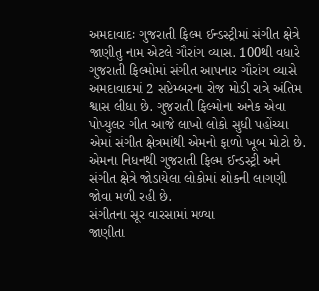અમદાવાદઃ ગુજરાતી ફિલ્મ ઈન્ડસ્ટ્રીમાં સંગીત ક્ષેત્રે જાણીતુ નામ એટલે ગૌરાંગ વ્યાસ. 100થી વધારે ગુજરાતી ફિલ્મોમાં સંગીત આપનાર ગૌરાંગ વ્યાસે અમદાવાદમાં 2 સપ્ટેમ્બરના રોજ મોડી રાત્રે અંતિમ શ્વાસ લીધા છે. ગુજરાતી ફિલ્મોના અનેક એવા પોપ્યુલર ગીત આજે લાખો લોકો સુધી પહોંચ્યા એમાં સંગીત ક્ષેત્રમાંથી એમનો ફાળો ખૂબ મોટો છે. એમના નિધનથી ગુજરાતી ફિલ્મ ઈન્ડસ્ટ્રી અને સંગીત ક્ષેત્રે જોડાયેલા લોકોમાં શોકની લાગણી જોવા મળી રહી છે.
સંગીતના સૂર વારસામાં મળ્યા
જાણીતા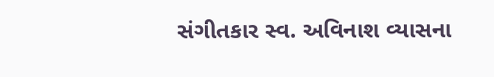સંગીતકાર સ્વ. અવિનાશ વ્યાસના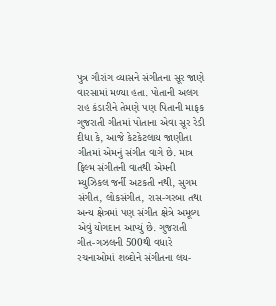પુત્ર ગૌરાંગ વ્યાસને સંગીતના સૂર જાણે વારસામાં મળ્યા હતા. પોતાની અલગ રાહ કંડારીને તેમણે પણ પિતાની માફક ગુજરાતી ગીતમાં પોતાના એવા સૂર રેડી દીધા કે, આજે કેટકેટલાય જાણીતા ગીતમાં એમનું સંગીત વાગે છે. માત્ર ફિલ્મ સંગીતની વાતથી એમની મ્યુઝિકલ જર્ની અટકતી નથી, સુગમ સંગીત, લોકસંગીત, રાસ-ગરબા તથા અન્ય ક્ષેત્રમાં પણ સંગીત ક્ષેત્રે અમૂલ્ય એવું યોગદાન આપ્યું છે. ગુજરાતી ગીત-ગઝલની 500થી વધારે રચનાઓમાં શબ્દોને સંગીતના લય-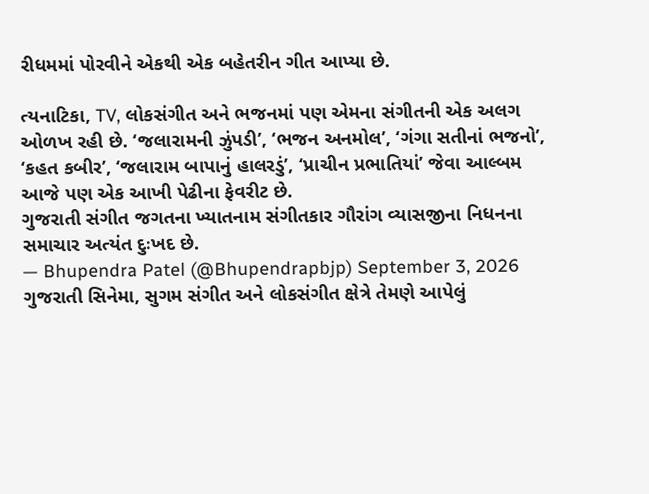રીધમમાં પોરવીને એકથી એક બહેતરીન ગીત આપ્યા છે.

ત્યનાટિકા, TV, લોકસંગીત અને ભજનમાં પણ એમના સંગીતની એક અલગ ઓળખ રહી છે. ‘જલારામની ઝુંપડી’, ‘ભજન અનમોલ’, ‘ગંગા સતીનાં ભજનો’, ‘કહત કબીર’, ‘જલારામ બાપાનું હાલરડું’, ‘પ્રાચીન પ્રભાતિયાં’ જેવા આલ્બમ આજે પણ એક આખી પેઢીના ફેવરીટ છે.
ગુજરાતી સંગીત જગતના ખ્યાતનામ સંગીતકાર ગૌરાંગ વ્યાસજીના નિધનના સમાચાર અત્યંત દુઃખદ છે.
— Bhupendra Patel (@Bhupendrapbjp) September 3, 2026
ગુજરાતી સિનેમા, સુગમ સંગીત અને લોકસંગીત ક્ષેત્રે તેમણે આપેલું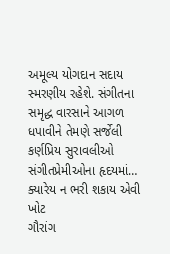અમૂલ્ય યોગદાન સદાય સ્મરણીય રહેશે. સંગીતના સમૃદ્ધ વારસાને આગળ ધપાવીને તેમણે સર્જેલી કર્ણપ્રિય સુરાવલીઓ સંગીતપ્રેમીઓના હૃદયમાં…
ક્યારેય ન ભરી શકાય એવી ખોટ
ગૌરાંગ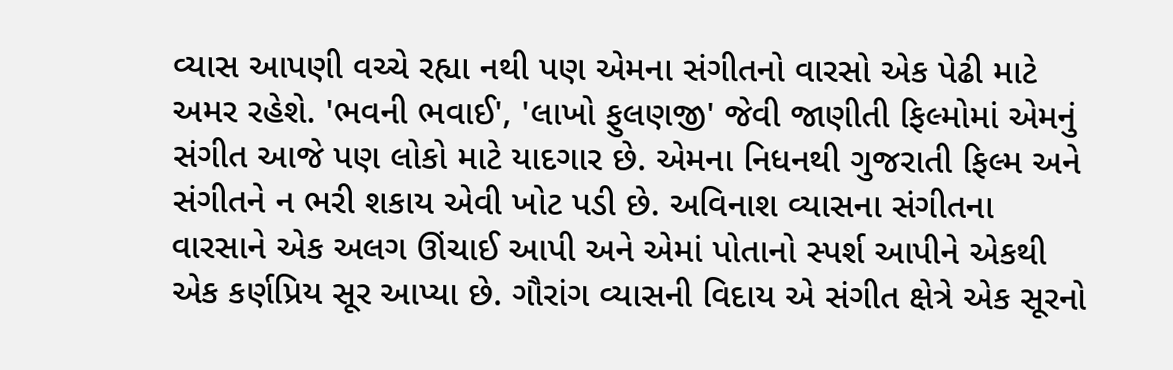વ્યાસ આપણી વચ્ચે રહ્યા નથી પણ એમના સંગીતનો વારસો એક પેઢી માટે અમર રહેશે. 'ભવની ભવાઈ', 'લાખો ફુલણજી' જેવી જાણીતી ફિલ્મોમાં એમનું સંગીત આજે પણ લોકો માટે યાદગાર છે. એમના નિધનથી ગુજરાતી ફિલ્મ અને સંગીતને ન ભરી શકાય એવી ખોટ પડી છે. અવિનાશ વ્યાસના સંગીતના વારસાને એક અલગ ઊંચાઈ આપી અને એમાં પોતાનો સ્પર્શ આપીને એકથી એક કર્ણપ્રિય સૂર આપ્યા છે. ગૌરાંગ વ્યાસની વિદાય એ સંગીત ક્ષેત્રે એક સૂરનો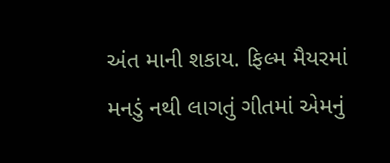અંત માની શકાય. ફિલ્મ મૈયરમાં મનડું નથી લાગતું ગીતમાં એમનું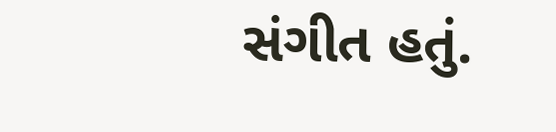સંગીત હતું.